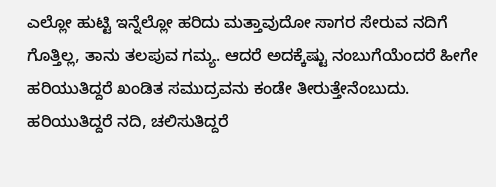ಎಲ್ಲೋ ಹುಟ್ಟಿ ಇನ್ನೆಲ್ಲೋ ಹರಿದು ಮತ್ತಾವುದೋ ಸಾಗರ ಸೇರುವ ನದಿಗೆ ಗೊತ್ತಿಲ್ಲ, ತಾನು ತಲಪುವ ಗಮ್ಯ. ಆದರೆ ಅದಕ್ಕೆಷ್ಟು ನಂಬುಗೆಯೆಂದರೆ ಹೀಗೇ ಹರಿಯುತಿದ್ದರೆ ಖಂಡಿತ ಸಮುದ್ರವನು ಕಂಡೇ ತೀರುತ್ತೇನೆಂಬುದು. ಹರಿಯುತಿದ್ದರೆ ನದಿ, ಚಲಿಸುತಿದ್ದರೆ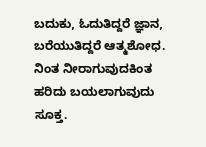ಬದುಕು, ಓದುತಿದ್ದರೆ ಜ್ಞಾನ, ಬರೆಯುತಿದ್ದರೆ ಆತ್ಮಶೋಧ. ನಿಂತ ನೀರಾಗುವುದಕಿಂತ ಹರಿದು ಬಯಲಾಗುವುದು ಸೂಕ್ತ.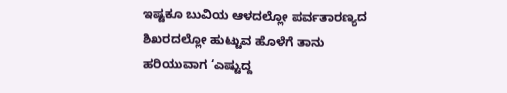ಇಷ್ಟಕೂ ಬುವಿಯ ಆಳದಲ್ಲೋ ಪರ್ವತಾರಣ್ಯದ ಶಿಖರದಲ್ಲೋ ಹುಟ್ಟುವ ಹೊಳೆಗೆ ತಾನು ಹರಿಯುವಾಗ ‘ಎಷ್ಟುದ್ದ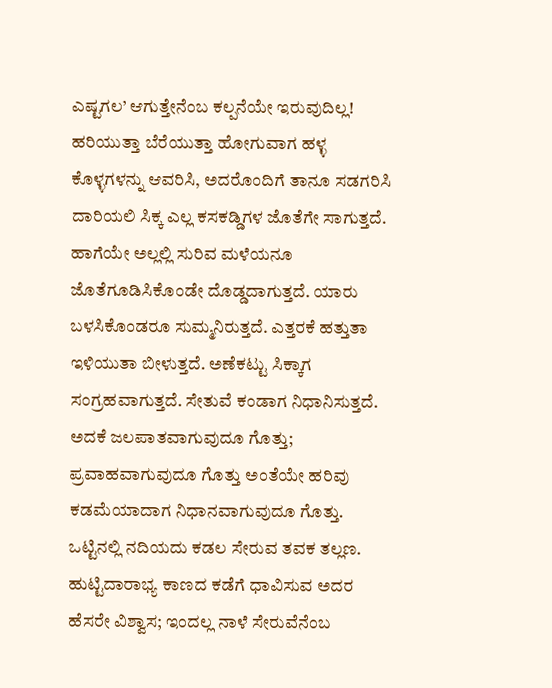ಎಷ್ಟಗಲ’ ಆಗುತ್ತೇನೆಂಬ ಕಲ್ಪನೆಯೇ ಇರುವುದಿಲ್ಲ! ಹರಿಯುತ್ತಾ ಬೆರೆಯುತ್ತಾ ಹೋಗುವಾಗ ಹಳ್ಳ ಕೊಳ್ಳಗಳನ್ನು ಆವರಿಸಿ, ಅದರೊಂದಿಗೆ ತಾನೂ ಸಡಗರಿಸಿ ದಾರಿಯಲಿ ಸಿಕ್ಕ ಎಲ್ಲ ಕಸಕಡ್ಡಿಗಳ ಜೊತೆಗೇ ಸಾಗುತ್ತದೆ. ಹಾಗೆಯೇ ಅಲ್ಲಲ್ಲಿ ಸುರಿವ ಮಳೆಯನೂ ಜೊತೆಗೂಡಿಸಿಕೊಂಡೇ ದೊಡ್ಡದಾಗುತ್ತದೆ. ಯಾರು ಬಳಸಿಕೊಂಡರೂ ಸುಮ್ಮನಿರುತ್ತದೆ. ಎತ್ತರಕೆ ಹತ್ತುತಾ ಇಳಿಯುತಾ ಬೀಳುತ್ತದೆ. ಅಣೆಕಟ್ಟು ಸಿಕ್ಕಾಗ ಸಂಗ್ರಹವಾಗುತ್ತದೆ. ಸೇತುವೆ ಕಂಡಾಗ ನಿಧಾನಿಸುತ್ತದೆ. ಅದಕೆ ಜಲಪಾತವಾಗುವುದೂ ಗೊತ್ತು; ಪ್ರವಾಹವಾಗುವುದೂ ಗೊತ್ತು ಅಂತೆಯೇ ಹರಿವು ಕಡಮೆಯಾದಾಗ ನಿಧಾನವಾಗುವುದೂ ಗೊತ್ತು. ಒಟ್ಟಿನಲ್ಲಿ ನದಿಯದು ಕಡಲ ಸೇರುವ ತವಕ ತಲ್ಲಣ. ಹುಟ್ಟಿದಾರಾಭ್ಯ ಕಾಣದ ಕಡೆಗೆ ಧಾವಿಸುವ ಅದರ ಹೆಸರೇ ವಿಶ್ವಾಸ; ಇಂದಲ್ಲ ನಾಳೆ ಸೇರುವೆನೆಂಬ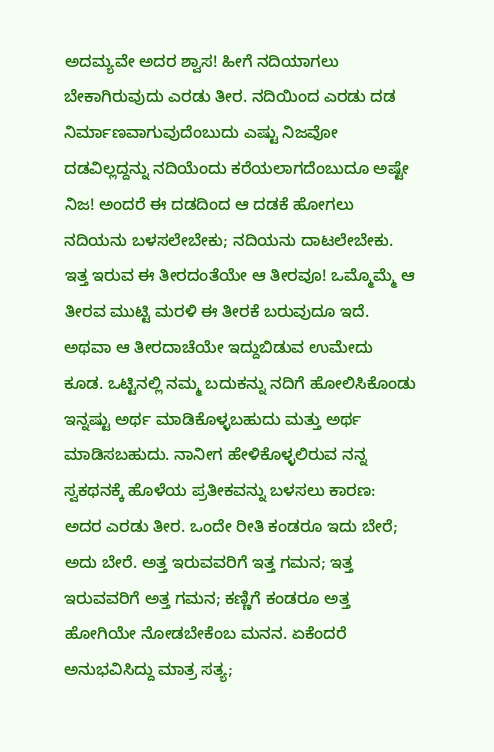ಅದಮ್ಯವೇ ಅದರ ಶ್ವಾಸ! ಹೀಗೆ ನದಿಯಾಗಲು ಬೇಕಾಗಿರುವುದು ಎರಡು ತೀರ. ನದಿಯಿಂದ ಎರಡು ದಡ ನಿರ್ಮಾಣವಾಗುವುದೆಂಬುದು ಎಷ್ಟು ನಿಜವೋ ದಡವಿಲ್ಲದ್ದನ್ನು ನದಿಯೆಂದು ಕರೆಯಲಾಗದೆಂಬುದೂ ಅಷ್ಟೇ ನಿಜ! ಅಂದರೆ ಈ ದಡದಿಂದ ಆ ದಡಕೆ ಹೋಗಲು ನದಿಯನು ಬಳಸಲೇಬೇಕು; ನದಿಯನು ದಾಟಲೇಬೇಕು. ಇತ್ತ ಇರುವ ಈ ತೀರದಂತೆಯೇ ಆ ತೀರವೂ! ಒಮ್ಮೊಮ್ಮೆ ಆ ತೀರವ ಮುಟ್ಟಿ ಮರಳಿ ಈ ತೀರಕೆ ಬರುವುದೂ ಇದೆ. ಅಥವಾ ಆ ತೀರದಾಚೆಯೇ ಇದ್ದುಬಿಡುವ ಉಮೇದು ಕೂಡ. ಒಟ್ಟಿನಲ್ಲಿ ನಮ್ಮ ಬದುಕನ್ನು ನದಿಗೆ ಹೋಲಿಸಿಕೊಂಡು ಇನ್ನಷ್ಟು ಅರ್ಥ ಮಾಡಿಕೊಳ್ಳಬಹುದು ಮತ್ತು ಅರ್ಥ ಮಾಡಿಸಬಹುದು. ನಾನೀಗ ಹೇಳಿಕೊಳ್ಳಲಿರುವ ನನ್ನ ಸ್ವಕಥನಕ್ಕೆ ಹೊಳೆಯ ಪ್ರತೀಕವನ್ನು ಬಳಸಲು ಕಾರಣ: ಅದರ ಎರಡು ತೀರ. ಒಂದೇ ರೀತಿ ಕಂಡರೂ ಇದು ಬೇರೆ; ಅದು ಬೇರೆ. ಅತ್ತ ಇರುವವರಿಗೆ ಇತ್ತ ಗಮನ; ಇತ್ತ ಇರುವವರಿಗೆ ಅತ್ತ ಗಮನ; ಕಣ್ಣಿಗೆ ಕಂಡರೂ ಅತ್ತ ಹೋಗಿಯೇ ನೋಡಬೇಕೆಂಬ ಮನನ. ಏಕೆಂದರೆ ಅನುಭವಿಸಿದ್ದು ಮಾತ್ರ ಸತ್ಯ;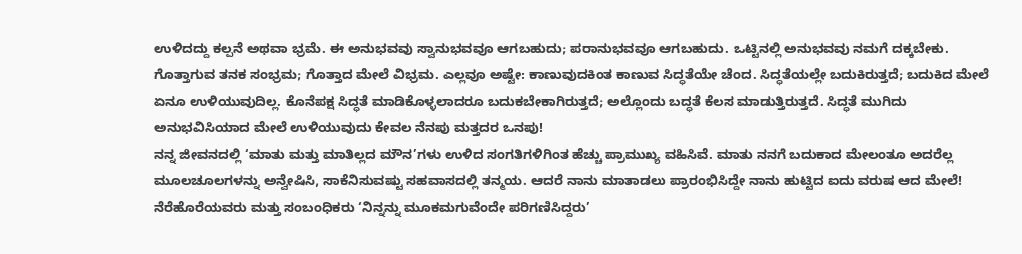ಉಳಿದದ್ದು ಕಲ್ಪನೆ ಅಥವಾ ಭ್ರಮೆ. ಈ ಅನುಭವವು ಸ್ವಾನುಭವವೂ ಆಗಬಹುದು; ಪರಾನುಭವವೂ ಆಗಬಹುದು. ಒಟ್ಟಿನಲ್ಲಿ ಅನುಭವವು ನಮಗೆ ದಕ್ಕಬೇಕು. ಗೊತ್ತಾಗುವ ತನಕ ಸಂಭ್ರಮ; ಗೊತ್ತಾದ ಮೇಲೆ ವಿಭ್ರಮ. ಎಲ್ಲವೂ ಅಷ್ಟೇ: ಕಾಣುವುದಕಿಂತ ಕಾಣುವ ಸಿದ್ಧತೆಯೇ ಚೆಂದ. ಸಿದ್ಧತೆಯಲ್ಲೇ ಬದುಕಿರುತ್ತದೆ; ಬದುಕಿದ ಮೇಲೆ ಏನೂ ಉಳಿಯುವುದಿಲ್ಲ. ಕೊನೆಪಕ್ಷ ಸಿದ್ಧತೆ ಮಾಡಿಕೊಳ್ಳಲಾದರೂ ಬದುಕಬೇಕಾಗಿರುತ್ತದೆ; ಅಲ್ಲೊಂದು ಬದ್ಧತೆ ಕೆಲಸ ಮಾಡುತ್ತಿರುತ್ತದೆ. ಸಿದ್ಧತೆ ಮುಗಿದು ಅನುಭವಿಸಿಯಾದ ಮೇಲೆ ಉಳಿಯುವುದು ಕೇವಲ ನೆನಪು ಮತ್ತದರ ಒನಪು!
ನನ್ನ ಜೀವನದಲ್ಲಿ ‘ಮಾತು ಮತ್ತು ಮಾತಿಲ್ಲದ ಮೌನ’ಗಳು ಉಳಿದ ಸಂಗತಿಗಳಿಗಿಂತ ಹೆಚ್ಚು ಪ್ರಾಮುಖ್ಯ ವಹಿಸಿವೆ. ಮಾತು ನನಗೆ ಬದುಕಾದ ಮೇಲಂತೂ ಅದರೆಲ್ಲ ಮೂಲಚೂಲಗಳನ್ನು ಅನ್ವೇಷಿಸಿ, ಸಾಕೆನಿಸುವಷ್ಟು ಸಹವಾಸದಲ್ಲಿ ತನ್ಮಯ. ಆದರೆ ನಾನು ಮಾತಾಡಲು ಪ್ರಾರಂಭಿಸಿದ್ದೇ ನಾನು ಹುಟ್ಟಿದ ಐದು ವರುಷ ಆದ ಮೇಲೆ! ನೆರೆಹೊರೆಯವರು ಮತ್ತು ಸಂಬಂಧಿಕರು ‘ನಿನ್ನನ್ನು ಮೂಕಮಗುವೆಂದೇ ಪರಿಗಣಿಸಿದ್ದರು’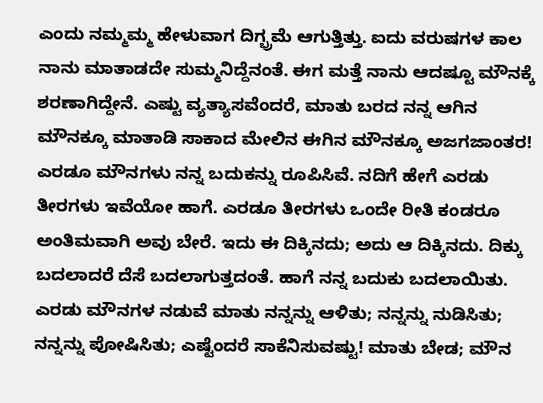ಎಂದು ನಮ್ಮಮ್ಮ ಹೇಳುವಾಗ ದಿಗ್ಭ್ರಮೆ ಆಗುತ್ತಿತ್ತು. ಐದು ವರುಷಗಳ ಕಾಲ ನಾನು ಮಾತಾಡದೇ ಸುಮ್ಮನಿದ್ದೆನಂತೆ. ಈಗ ಮತ್ತೆ ನಾನು ಆದಷ್ಟೂ ಮೌನಕ್ಕೆ ಶರಣಾಗಿದ್ದೇನೆ. ಎಷ್ಟು ವ್ಯತ್ಯಾಸವೆಂದರೆ, ಮಾತು ಬರದ ನನ್ನ ಆಗಿನ ಮೌನಕ್ಕೂ ಮಾತಾಡಿ ಸಾಕಾದ ಮೇಲಿನ ಈಗಿನ ಮೌನಕ್ಕೂ ಅಜಗಜಾಂತರ! ಎರಡೂ ಮೌನಗಳು ನನ್ನ ಬದುಕನ್ನು ರೂಪಿಸಿವೆ. ನದಿಗೆ ಹೇಗೆ ಎರಡು ತೀರಗಳು ಇವೆಯೋ ಹಾಗೆ. ಎರಡೂ ತೀರಗಳು ಒಂದೇ ರೀತಿ ಕಂಡರೂ ಅಂತಿಮವಾಗಿ ಅವು ಬೇರೆ. ಇದು ಈ ದಿಕ್ಕಿನದು; ಅದು ಆ ದಿಕ್ಕಿನದು. ದಿಕ್ಕು ಬದಲಾದರೆ ದೆಸೆ ಬದಲಾಗುತ್ತದಂತೆ. ಹಾಗೆ ನನ್ನ ಬದುಕು ಬದಲಾಯಿತು. ಎರಡು ಮೌನಗಳ ನಡುವೆ ಮಾತು ನನ್ನನ್ನು ಆಳಿತು; ನನ್ನನ್ನು ನುಡಿಸಿತು; ನನ್ನನ್ನು ಪೋಷಿಸಿತು; ಎಷ್ಟೆಂದರೆ ಸಾಕೆನಿಸುವಷ್ಟು! ಮಾತು ಬೇಡ; ಮೌನ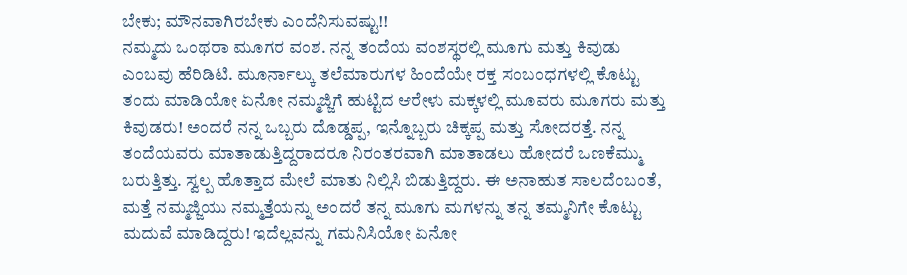ಬೇಕು; ಮೌನವಾಗಿರಬೇಕು ಎಂದೆನಿಸುವಷ್ಟು!!
ನಮ್ಮದು ಒಂಥರಾ ಮೂಗರ ವಂಶ. ನನ್ನ ತಂದೆಯ ವಂಶಸ್ಥರಲ್ಲಿ ಮೂಗು ಮತ್ತು ಕಿವುಡು ಎಂಬವು ಹೆರಿಡಿಟಿ. ಮೂರ್ನಾಲ್ಕು ತಲೆಮಾರುಗಳ ಹಿಂದೆಯೇ ರಕ್ತ ಸಂಬಂಧಗಳಲ್ಲಿ ಕೊಟ್ಟು ತಂದು ಮಾಡಿಯೋ ಏನೋ ನಮ್ಮಜ್ಜಿಗೆ ಹುಟ್ಟಿದ ಆರೇಳು ಮಕ್ಕಳಲ್ಲಿ ಮೂವರು ಮೂಗರು ಮತ್ತು ಕಿವುಡರು! ಅಂದರೆ ನನ್ನ ಒಬ್ಬರು ದೊಡ್ಡಪ್ಪ, ಇನ್ನೊಬ್ಬರು ಚಿಕ್ಕಪ್ಪ ಮತ್ತು ಸೋದರತ್ತೆ. ನನ್ನ ತಂದೆಯವರು ಮಾತಾಡುತ್ತಿದ್ದರಾದರೂ ನಿರಂತರವಾಗಿ ಮಾತಾಡಲು ಹೋದರೆ ಒಣಕೆಮ್ಮು ಬರುತ್ತಿತ್ತು. ಸ್ವಲ್ಪ ಹೊತ್ತಾದ ಮೇಲೆ ಮಾತು ನಿಲ್ಲಿಸಿ ಬಿಡುತ್ತಿದ್ದರು. ಈ ಅನಾಹುತ ಸಾಲದೆಂಬಂತೆ, ಮತ್ತೆ ನಮ್ಮಜ್ಜಿಯು ನಮ್ಮತ್ತೆಯನ್ನು ಅಂದರೆ ತನ್ನ ಮೂಗು ಮಗಳನ್ನು ತನ್ನ ತಮ್ಮನಿಗೇ ಕೊಟ್ಟು ಮದುವೆ ಮಾಡಿದ್ದರು! ಇದೆಲ್ಲವನ್ನು ಗಮನಿಸಿಯೋ ಏನೋ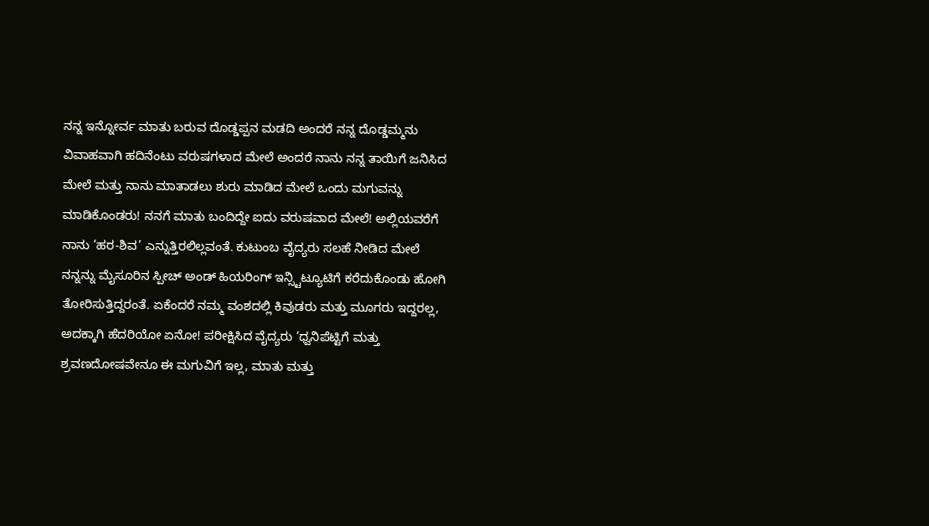ನನ್ನ ಇನ್ನೋರ್ವ ಮಾತು ಬರುವ ದೊಡ್ಡಪ್ಪನ ಮಡದಿ ಅಂದರೆ ನನ್ನ ದೊಡ್ಡಮ್ಮನು ವಿವಾಹವಾಗಿ ಹದಿನೆಂಟು ವರುಷಗಳಾದ ಮೇಲೆ ಅಂದರೆ ನಾನು ನನ್ನ ತಾಯಿಗೆ ಜನಿಸಿದ ಮೇಲೆ ಮತ್ತು ನಾನು ಮಾತಾಡಲು ಶುರು ಮಾಡಿದ ಮೇಲೆ ಒಂದು ಮಗುವನ್ನು ಮಾಡಿಕೊಂಡರು! ನನಗೆ ಮಾತು ಬಂದಿದ್ದೇ ಐದು ವರುಷವಾದ ಮೇಲೆ! ಅಲ್ಲಿಯವರೆಗೆ ನಾನು ‘ಹರ-ಶಿವ’ ಎನ್ನುತ್ತಿರಲಿಲ್ಲವಂತೆ. ಕುಟುಂಬ ವೈದ್ಯರು ಸಲಹೆ ನೀಡಿದ ಮೇಲೆ ನನ್ನನ್ನು ಮೈಸೂರಿನ ಸ್ಪೀಚ್ ಅಂಡ್ ಹಿಯರಿಂಗ್ ಇನ್ಸ್ಟಿಟ್ಯೂಟಿಗೆ ಕರೆದುಕೊಂಡು ಹೋಗಿ ತೋರಿಸುತ್ತಿದ್ದರಂತೆ. ಏಕೆಂದರೆ ನಮ್ಮ ವಂಶದಲ್ಲಿ ಕಿವುಡರು ಮತ್ತು ಮೂಗರು ಇದ್ದರಲ್ಲ, ಅದಕ್ಕಾಗಿ ಹೆದರಿಯೋ ಏನೋ! ಪರೀಕ್ಷಿಸಿದ ವೈದ್ಯರು ‘ಧ್ವನಿಪೆಟ್ಟಿಗೆ ಮತ್ತು ಶ್ರವಣದೋಷವೇನೂ ಈ ಮಗುವಿಗೆ ಇಲ್ಲ, ಮಾತು ಮತ್ತು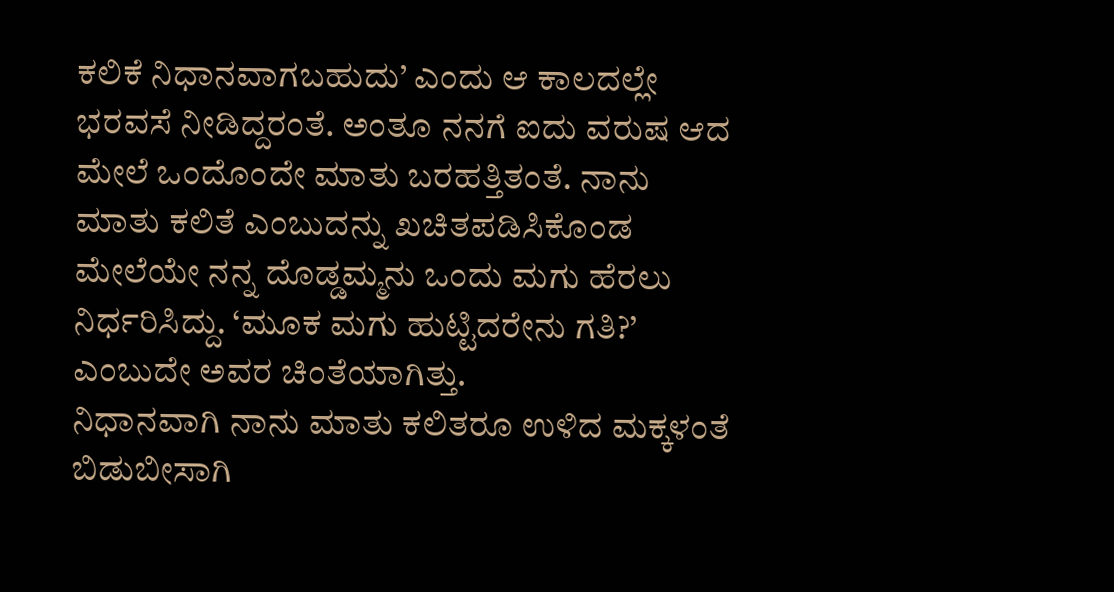ಕಲಿಕೆ ನಿಧಾನವಾಗಬಹುದು’ ಎಂದು ಆ ಕಾಲದಲ್ಲೇ ಭರವಸೆ ನೀಡಿದ್ದರಂತೆ. ಅಂತೂ ನನಗೆ ಐದು ವರುಷ ಆದ ಮೇಲೆ ಒಂದೊಂದೇ ಮಾತು ಬರಹತ್ತಿತಂತೆ. ನಾನು ಮಾತು ಕಲಿತೆ ಎಂಬುದನ್ನು ಖಚಿತಪಡಿಸಿಕೊಂಡ ಮೇಲೆಯೇ ನನ್ನ ದೊಡ್ಡಮ್ಮನು ಒಂದು ಮಗು ಹೆರಲು ನಿರ್ಧರಿಸಿದ್ದು. ‘ಮೂಕ ಮಗು ಹುಟ್ಟಿದರೇನು ಗತಿ?’ ಎಂಬುದೇ ಅವರ ಚಿಂತೆಯಾಗಿತ್ತು.
ನಿಧಾನವಾಗಿ ನಾನು ಮಾತು ಕಲಿತರೂ ಉಳಿದ ಮಕ್ಕಳಂತೆ ಬಿಡುಬೀಸಾಗಿ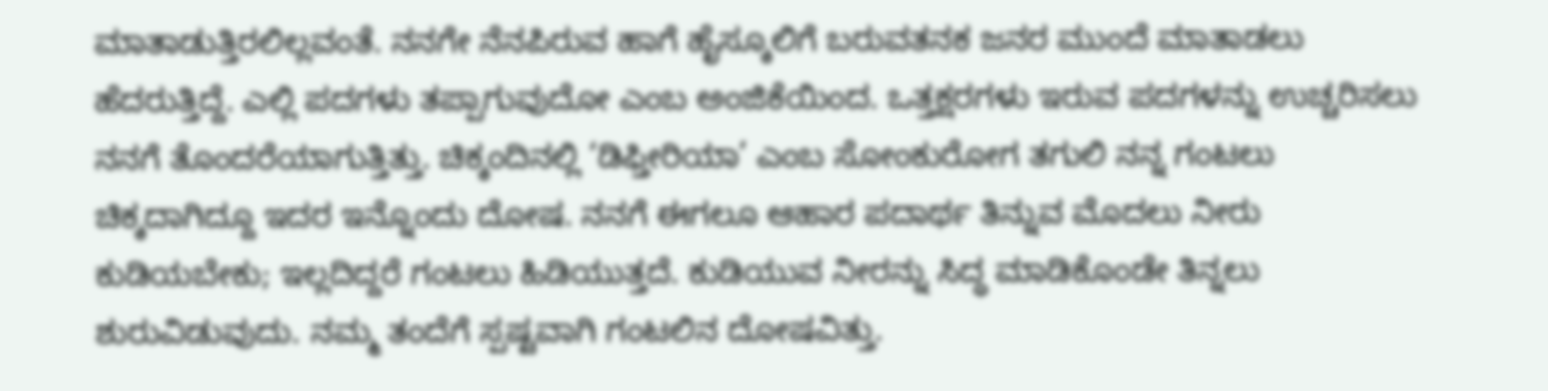ಮಾತಾಡುತ್ತಿರಲಿಲ್ಲವಂತೆ. ನನಗೇ ನೆನಪಿರುವ ಹಾಗೆ ಹೈಸ್ಕೂಲಿಗೆ ಬರುವತನಕ ಜನರ ಮುಂದೆ ಮಾತಾಡಲು ಹೆದರುತ್ತಿದ್ದೆ. ಎಲ್ಲಿ ಪದಗಳು ತಪ್ಪಾಗುವುದೋ ಎಂಬ ಅಂಜಿಕೆಯಿಂದ. ಒತ್ತಕ್ಷರಗಳು ಇರುವ ಪದಗಳನ್ನು ಉಚ್ಚರಿಸಲು ನನಗೆ ತೊಂದರೆಯಾಗುತ್ತಿತ್ತು. ಚಿಕ್ಕಂದಿನಲ್ಲಿ ‘ಡಿಫ್ತೀರಿಯಾ’ ಎಂಬ ಸೋಂಕುರೋಗ ತಗುಲಿ ನನ್ನ ಗಂಟಲು ಚಿಕ್ಕದಾಗಿದ್ದೂ ಇದರ ಇನ್ನೊಂದು ದೋಷ. ನನಗೆ ಈಗಲೂ ಆಹಾರ ಪದಾರ್ಥ ತಿನ್ನುವ ಮೊದಲು ನೀರು ಕುಡಿಯಬೇಕು; ಇಲ್ಲದಿದ್ದರೆ ಗಂಟಲು ಹಿಡಿಯುತ್ತದೆ. ಕುಡಿಯುವ ನೀರನ್ನು ಸಿದ್ಧ ಮಾಡಿಕೊಂಡೇ ತಿನ್ನಲು ಶುರುವಿಡುವುದು. ನಮ್ಮ ತಂದೆಗೆ ಸ್ಪಷ್ಟವಾಗಿ ಗಂಟಲಿನ ದೋಷವಿತ್ತು.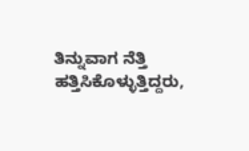ತಿನ್ನುವಾಗ ನೆತ್ತಿ ಹತ್ತಿಸಿಕೊಳ್ಳುತ್ತಿದ್ದರು,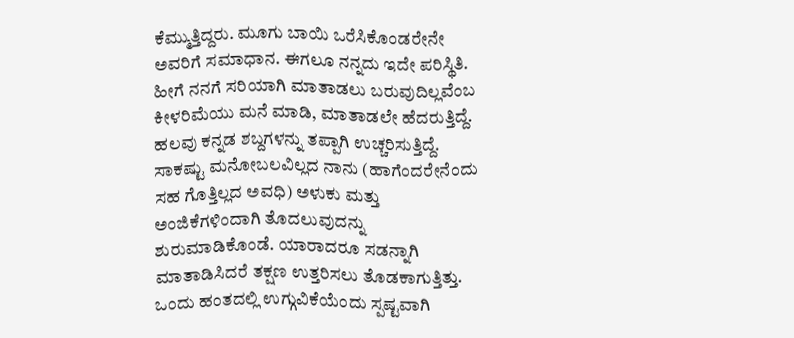ಕೆಮ್ಮುತ್ತಿದ್ದರು. ಮೂಗು ಬಾಯಿ ಒರೆಸಿಕೊಂಡರೇನೇ ಅವರಿಗೆ ಸಮಾಧಾನ. ಈಗಲೂ ನನ್ನದು ಇದೇ ಪರಿಸ್ಥಿತಿ. ಹೀಗೆ ನನಗೆ ಸರಿಯಾಗಿ ಮಾತಾಡಲು ಬರುವುದಿಲ್ಲವೆಂಬ ಕೀಳರಿಮೆಯು ಮನೆ ಮಾಡಿ, ಮಾತಾಡಲೇ ಹೆದರುತ್ತಿದ್ದೆ. ಹಲವು ಕನ್ನಡ ಶಬ್ದಗಳನ್ನು ತಪ್ಪಾಗಿ ಉಚ್ಚರಿಸುತ್ತಿದ್ದೆ. ಸಾಕಷ್ಟು ಮನೋಬಲವಿಲ್ಲದ ನಾನು (ಹಾಗೆಂದರೇನೆಂದು ಸಹ ಗೊತ್ತಿಲ್ಲದ ಅವಧಿ) ಅಳುಕು ಮತ್ತು ಅಂಜಿಕೆಗಳಿಂದಾಗಿ ತೊದಲುವುದನ್ನು ಶುರುಮಾಡಿಕೊಂಡೆ. ಯಾರಾದರೂ ಸಡನ್ನಾಗಿ ಮಾತಾಡಿಸಿದರೆ ತಕ್ಷಣ ಉತ್ತರಿಸಲು ತೊಡಕಾಗುತ್ತಿತ್ತು. ಒಂದು ಹಂತದಲ್ಲಿ ಉಗ್ಗುವಿಕೆಯೆಂದು ಸ್ಪಷ್ಟವಾಗಿ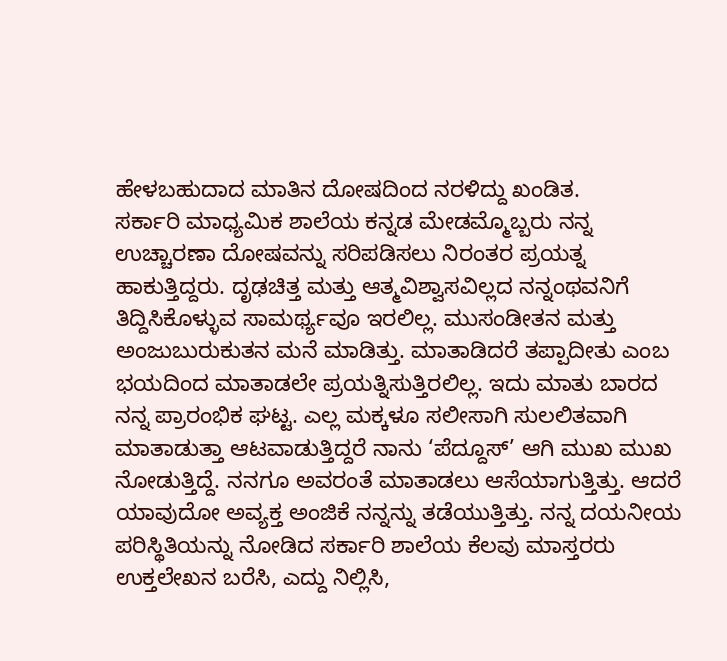ಹೇಳಬಹುದಾದ ಮಾತಿನ ದೋಷದಿಂದ ನರಳಿದ್ದು ಖಂಡಿತ.
ಸರ್ಕಾರಿ ಮಾಧ್ಯಮಿಕ ಶಾಲೆಯ ಕನ್ನಡ ಮೇಡಮ್ಮೊಬ್ಬರು ನನ್ನ ಉಚ್ಚಾರಣಾ ದೋಷವನ್ನು ಸರಿಪಡಿಸಲು ನಿರಂತರ ಪ್ರಯತ್ನ ಹಾಕುತ್ತಿದ್ದರು. ದೃಢಚಿತ್ತ ಮತ್ತು ಆತ್ಮವಿಶ್ವಾಸವಿಲ್ಲದ ನನ್ನಂಥವನಿಗೆ ತಿದ್ದಿಸಿಕೊಳ್ಳುವ ಸಾಮರ್ಥ್ಯವೂ ಇರಲಿಲ್ಲ. ಮುಸಂಡೀತನ ಮತ್ತು ಅಂಜುಬುರುಕುತನ ಮನೆ ಮಾಡಿತ್ತು. ಮಾತಾಡಿದರೆ ತಪ್ಪಾದೀತು ಎಂಬ ಭಯದಿಂದ ಮಾತಾಡಲೇ ಪ್ರಯತ್ನಿಸುತ್ತಿರಲಿಲ್ಲ. ಇದು ಮಾತು ಬಾರದ ನನ್ನ ಪ್ರಾರಂಭಿಕ ಘಟ್ಟ. ಎಲ್ಲ ಮಕ್ಕಳೂ ಸಲೀಸಾಗಿ ಸುಲಲಿತವಾಗಿ ಮಾತಾಡುತ್ತಾ ಆಟವಾಡುತ್ತಿದ್ದರೆ ನಾನು ‘ಪೆದ್ದೂಸ್’ ಆಗಿ ಮುಖ ಮುಖ ನೋಡುತ್ತಿದ್ದೆ. ನನಗೂ ಅವರಂತೆ ಮಾತಾಡಲು ಆಸೆಯಾಗುತ್ತಿತ್ತು. ಆದರೆ ಯಾವುದೋ ಅವ್ಯಕ್ತ ಅಂಜಿಕೆ ನನ್ನನ್ನು ತಡೆಯುತ್ತಿತ್ತು. ನನ್ನ ದಯನೀಯ ಪರಿಸ್ಥಿತಿಯನ್ನು ನೋಡಿದ ಸರ್ಕಾರಿ ಶಾಲೆಯ ಕೆಲವು ಮಾಸ್ತರರು ಉಕ್ತಲೇಖನ ಬರೆಸಿ, ಎದ್ದು ನಿಲ್ಲಿಸಿ,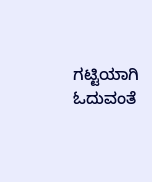ಗಟ್ಟಿಯಾಗಿ ಓದುವಂತೆ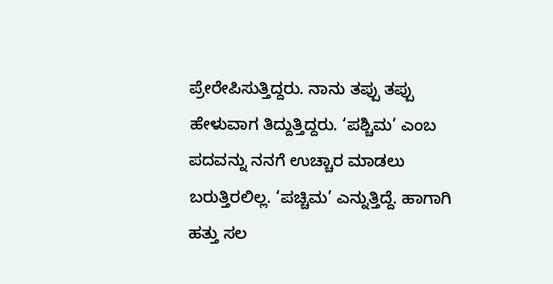ಪ್ರೇರೇಪಿಸುತ್ತಿದ್ದರು. ನಾನು ತಪ್ಪು ತಪ್ಪು ಹೇಳುವಾಗ ತಿದ್ದುತ್ತಿದ್ದರು. ‘ಪಶ್ಚಿಮ’ ಎಂಬ ಪದವನ್ನು ನನಗೆ ಉಚ್ಚಾರ ಮಾಡಲು ಬರುತ್ತಿರಲಿಲ್ಲ. ‘ಪಚ್ಚಿಮ’ ಎನ್ನುತ್ತಿದ್ದೆ. ಹಾಗಾಗಿ ಹತ್ತು ಸಲ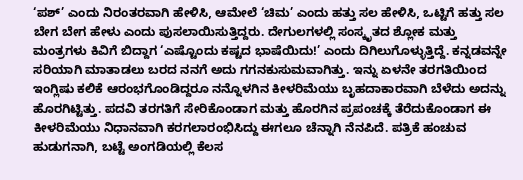‘ಪಶ್’ ಎಂದು ನಿರಂತರವಾಗಿ ಹೇಳಿಸಿ, ಆಮೇಲೆ ‘ಚಿಮ’ ಎಂದು ಹತ್ತು ಸಲ ಹೇಳಿಸಿ, ಒಟ್ಟಿಗೆ ಹತ್ತು ಸಲ ಬೇಗ ಬೇಗ ಹೇಳು ಎಂದು ಪುಸಲಾಯಿಸುತ್ತಿದ್ದರು. ದೇಗುಲಗಳಲ್ಲಿ ಸಂಸ್ಕೃತದ ಶ್ಲೋಕ ಮತ್ತು ಮಂತ್ರಗಳು ಕಿವಿಗೆ ಬಿದ್ದಾಗ ‘ಎಷ್ಟೊಂದು ಕಷ್ಟದ ಭಾಷೆಯಿದು!’ ಎಂದು ದಿಗಿಲುಗೊಳ್ಳುತ್ತಿದ್ದೆ. ಕನ್ನಡವನ್ನೇ ಸರಿಯಾಗಿ ಮಾತಾಡಲು ಬರದ ನನಗೆ ಅದು ಗಗನಕುಸುಮವಾಗಿತ್ತು. ಇನ್ನು ಏಳನೇ ತರಗತಿಯಿಂದ ಇಂಗ್ಲಿಷು ಕಲಿಕೆ ಆರಂಭಗೊಂಡಿದ್ದರೂ ನನ್ನೊಳಗಿನ ಕೀಳರಿಮೆಯು ಬೃಹದಾಕಾರವಾಗಿ ಬೆಳೆದು ಅದನ್ನು ಹೊರಗಿಟ್ಟಿತ್ತು. ಪದವಿ ತರಗತಿಗೆ ಸೇರಿಕೊಂಡಾಗ ಮತ್ತು ಹೊರಗಿನ ಪ್ರಪಂಚಕ್ಕೆ ತೆರೆದುಕೊಂಡಾಗ ಈ ಕೀಳರಿಮೆಯು ನಿಧಾನವಾಗಿ ಕರಗಲಾರಂಭಿಸಿದ್ದು ಈಗಲೂ ಚೆನ್ನಾಗಿ ನೆನಪಿದೆ. ಪತ್ರಿಕೆ ಹಂಚುವ ಹುಡುಗನಾಗಿ, ಬಟ್ಟೆ ಅಂಗಡಿಯಲ್ಲಿ ಕೆಲಸ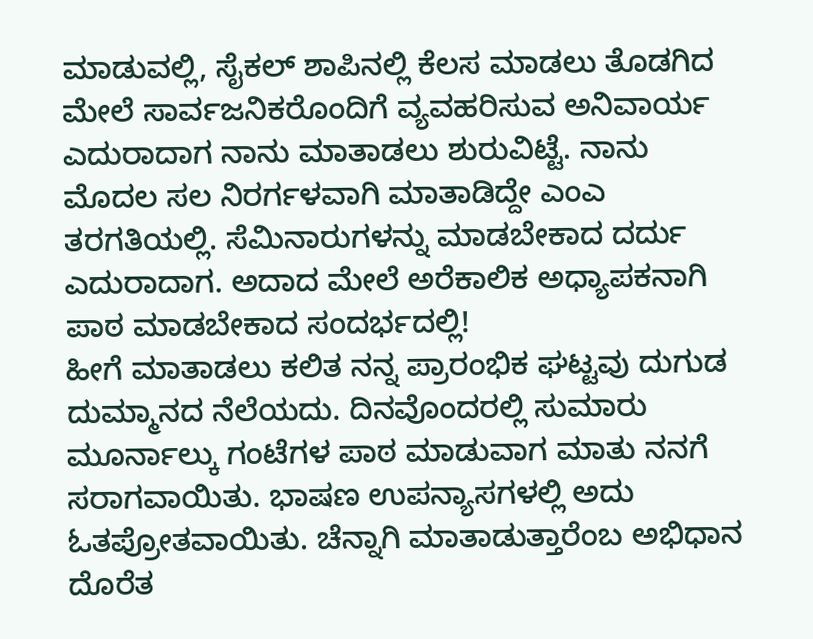ಮಾಡುವಲ್ಲಿ, ಸೈಕಲ್ ಶಾಪಿನಲ್ಲಿ ಕೆಲಸ ಮಾಡಲು ತೊಡಗಿದ ಮೇಲೆ ಸಾರ್ವಜನಿಕರೊಂದಿಗೆ ವ್ಯವಹರಿಸುವ ಅನಿವಾರ್ಯ ಎದುರಾದಾಗ ನಾನು ಮಾತಾಡಲು ಶುರುವಿಟ್ಟೆ. ನಾನು ಮೊದಲ ಸಲ ನಿರರ್ಗಳವಾಗಿ ಮಾತಾಡಿದ್ದೇ ಎಂಎ ತರಗತಿಯಲ್ಲಿ. ಸೆಮಿನಾರುಗಳನ್ನು ಮಾಡಬೇಕಾದ ದರ್ದು ಎದುರಾದಾಗ. ಅದಾದ ಮೇಲೆ ಅರೆಕಾಲಿಕ ಅಧ್ಯಾಪಕನಾಗಿ ಪಾಠ ಮಾಡಬೇಕಾದ ಸಂದರ್ಭದಲ್ಲಿ!
ಹೀಗೆ ಮಾತಾಡಲು ಕಲಿತ ನನ್ನ ಪ್ರಾರಂಭಿಕ ಘಟ್ಟವು ದುಗುಡ ದುಮ್ಮಾನದ ನೆಲೆಯದು. ದಿನವೊಂದರಲ್ಲಿ ಸುಮಾರು ಮೂರ್ನಾಲ್ಕು ಗಂಟೆಗಳ ಪಾಠ ಮಾಡುವಾಗ ಮಾತು ನನಗೆ ಸರಾಗವಾಯಿತು. ಭಾಷಣ ಉಪನ್ಯಾಸಗಳಲ್ಲಿ ಅದು ಓತಪ್ರೋತವಾಯಿತು. ಚೆನ್ನಾಗಿ ಮಾತಾಡುತ್ತಾರೆಂಬ ಅಭಿಧಾನ ದೊರೆತ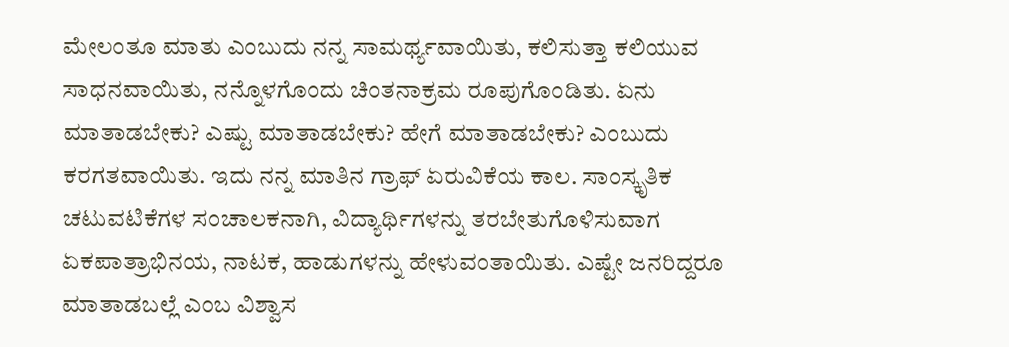ಮೇಲಂತೂ ಮಾತು ಎಂಬುದು ನನ್ನ ಸಾಮರ್ಥ್ಯವಾಯಿತು, ಕಲಿಸುತ್ತಾ ಕಲಿಯುವ ಸಾಧನವಾಯಿತು, ನನ್ನೊಳಗೊಂದು ಚಿಂತನಾಕ್ರಮ ರೂಪುಗೊಂಡಿತು. ಏನು ಮಾತಾಡಬೇಕು? ಎಷ್ಟು ಮಾತಾಡಬೇಕು? ಹೇಗೆ ಮಾತಾಡಬೇಕು? ಎಂಬುದು ಕರಗತವಾಯಿತು. ಇದು ನನ್ನ ಮಾತಿನ ಗ್ರಾಫ್ ಏರುವಿಕೆಯ ಕಾಲ. ಸಾಂಸ್ಕೃತಿಕ ಚಟುವಟಿಕೆಗಳ ಸಂಚಾಲಕನಾಗಿ, ವಿದ್ಯಾರ್ಥಿಗಳನ್ನು ತರಬೇತುಗೊಳಿಸುವಾಗ ಏಕಪಾತ್ರಾಭಿನಯ, ನಾಟಕ, ಹಾಡುಗಳನ್ನು ಹೇಳುವಂತಾಯಿತು. ಎಷ್ಟೇ ಜನರಿದ್ದರೂ ಮಾತಾಡಬಲ್ಲೆ ಎಂಬ ವಿಶ್ವಾಸ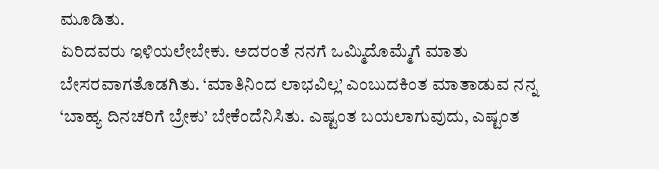ಮೂಡಿತು.
ಏರಿದವರು ಇಳಿಯಲೇಬೇಕು. ಅದರಂತೆ ನನಗೆ ಒಮ್ಮಿದೊಮ್ಮೆಗೆ ಮಾತು ಬೇಸರವಾಗತೊಡಗಿತು. ‘ಮಾತಿನಿಂದ ಲಾಭವಿಲ್ಲ’ ಎಂಬುದಕಿಂತ ಮಾತಾಡುವ ನನ್ನ ‘ಬಾಹ್ಯ ದಿನಚರಿಗೆ ಬ್ರೇಕು’ ಬೇಕೆಂದೆನಿಸಿತು. ಎಷ್ಟಂತ ಬಯಲಾಗುವುದು, ಎಷ್ಟಂತ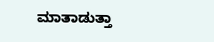ಮಾತಾಡುತ್ತಾ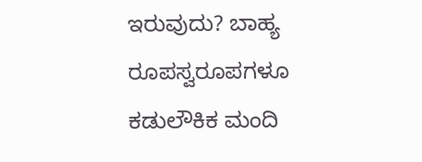ಇರುವುದು? ಬಾಹ್ಯ ರೂಪಸ್ವರೂಪಗಳೂ ಕಡುಲೌಕಿಕ ಮಂದಿ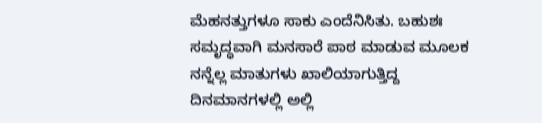ಮೆಹನತ್ತುಗಳೂ ಸಾಕು ಎಂದೆನಿಸಿತು. ಬಹುಶಃ ಸಮೃದ್ಧವಾಗಿ ಮನಸಾರೆ ಪಾಠ ಮಾಡುವ ಮೂಲಕ ನನ್ನೆಲ್ಲ ಮಾತುಗಳು ಖಾಲಿಯಾಗುತ್ತಿದ್ದ ದಿನಮಾನಗಳಲ್ಲಿ ಅಲ್ಲಿ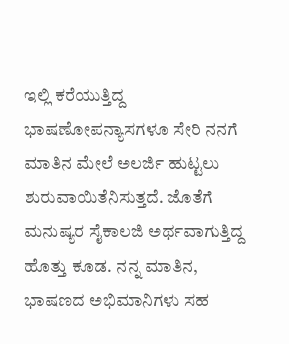ಇಲ್ಲಿ ಕರೆಯುತ್ತಿದ್ದ ಭಾಷಣೋಪನ್ಯಾಸಗಳೂ ಸೇರಿ ನನಗೆ ಮಾತಿನ ಮೇಲೆ ಅಲರ್ಜಿ ಹುಟ್ಟಲು ಶುರುವಾಯಿತೆನಿಸುತ್ತದೆ. ಜೊತೆಗೆ ಮನುಷ್ಯರ ಸೈಕಾಲಜಿ ಅರ್ಥವಾಗುತ್ತಿದ್ದ ಹೊತ್ತು ಕೂಡ. ನನ್ನ ಮಾತಿನ, ಭಾಷಣದ ಅಭಿಮಾನಿಗಳು ಸಹ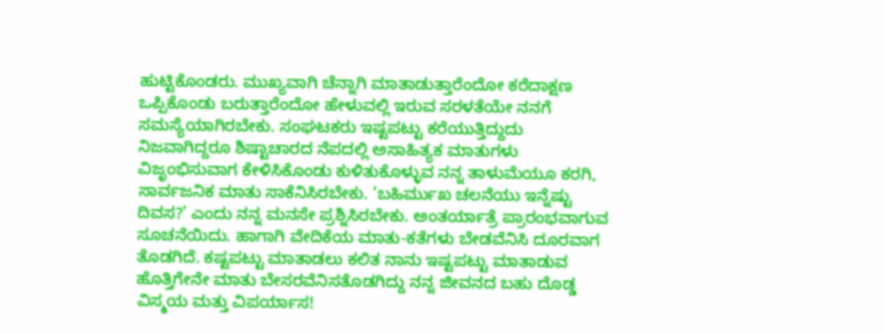ಹುಟ್ಟಿಕೊಂಡರು. ಮುಖ್ಯವಾಗಿ ಚೆನ್ನಾಗಿ ಮಾತಾಡುತ್ತಾರೆಂದೋ ಕರೆದಾಕ್ಷಣ ಒಪ್ಪಿಕೊಂಡು ಬರುತ್ತಾರೆಂದೋ ಹೇಳುವಲ್ಲಿ ಇರುವ ಸರಳತೆಯೇ ನನಗೆ ಸಮಸ್ಯೆಯಾಗಿರಬೇಕು. ಸಂಘಟಕರು ಇಷ್ಟಪಟ್ಟು ಕರೆಯುತ್ತಿದ್ದುದು ನಿಜವಾಗಿದ್ದರೂ ಶಿಷ್ಟಾಚಾರದ ನೆಪದಲ್ಲಿ ಅಸಾಹಿತ್ಯಕ ಮಾತುಗಳು ವಿಜೃಂಭಿಸುವಾಗ ಕೇಳಿಸಿಕೊಂಡು ಕುಳಿತುಕೊಳ್ಳುವ ನನ್ನ ತಾಳುಮೆಯೂ ಕರಗಿ, ಸಾರ್ವಜನಿಕ ಮಾತು ಸಾಕೆನಿಸಿರಬೇಕು. ‘ಬಹಿರ್ಮುಖ ಚಲನೆಯು ಇನ್ನೆಷ್ಟು ದಿವಸ?’ ಎಂದು ನನ್ನ ಮನಸೇ ಪ್ರಶ್ನಿಸಿರಬೇಕು. ಅಂತರ್ಯಾತ್ರೆ ಪ್ರಾರಂಭವಾಗುವ ಸೂಚನೆಯಿದು. ಹಾಗಾಗಿ ವೇದಿಕೆಯ ಮಾತು-ಕತೆಗಳು ಬೇಡವೆನಿಸಿ ದೂರವಾಗ ತೊಡಗಿದೆ. ಕಷ್ಟಪಟ್ಟು ಮಾತಾಡಲು ಕಲಿತ ನಾನು ಇಷ್ಟಪಟ್ಟು ಮಾತಾಡುವ ಹೊತ್ತಿಗೇನೇ ಮಾತು ಬೇಸರವೆನಿಸತೊಡಗಿದ್ದು ನನ್ನ ಜೀವನದ ಬಹು ದೊಡ್ಡ ವಿಸ್ಮಯ ಮತ್ತು ವಿಪರ್ಯಾಸ!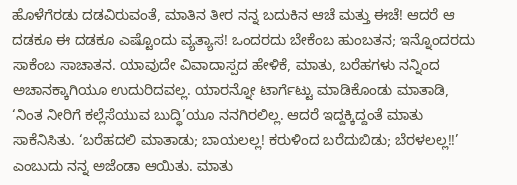ಹೊಳೆಗೆರಡು ದಡವಿರುವಂತೆ, ಮಾತಿನ ತೀರ ನನ್ನ ಬದುಕಿನ ಆಚೆ ಮತ್ತು ಈಚೆ! ಆದರೆ ಆ ದಡಕೂ ಈ ದಡಕೂ ಎಷ್ಟೊಂದು ವ್ಯತ್ಯಾಸ! ಒಂದರದು ಬೇಕೆಂಬ ಹುಂಬತನ; ಇನ್ನೊಂದರದು ಸಾಕೆಂಬ ಸಾಚಾತನ. ಯಾವುದೇ ವಿವಾದಾಸ್ಪದ ಹೇಳಿಕೆ, ಮಾತು, ಬರೆಹಗಳು ನನ್ನಿಂದ ಅಚಾನಕ್ಕಾಗಿಯೂ ಉದುರಿದವಲ್ಲ. ಯಾರನ್ನೋ ಟಾರ್ಗೆಟ್ಟು ಮಾಡಿಕೊಂಡು ಮಾತಾಡಿ, ‘ನಿಂತ ನೀರಿಗೆ ಕಲ್ಲೆಸೆಯುವ ಬುದ್ಧಿ’ಯೂ ನನಗಿರಲಿಲ್ಲ. ಆದರೆ ಇದ್ದಕ್ಕಿದ್ದಂತೆ ಮಾತು ಸಾಕೆನಿಸಿತು. ‘ಬರೆಹದಲಿ ಮಾತಾಡು; ಬಾಯಲಲ್ಲ! ಕರುಳಿಂದ ಬರೆದುಬಿಡು; ಬೆರಳಲಲ್ಲ!!’ ಎಂಬುದು ನನ್ನ ಅಜೆಂಡಾ ಆಯಿತು. ಮಾತು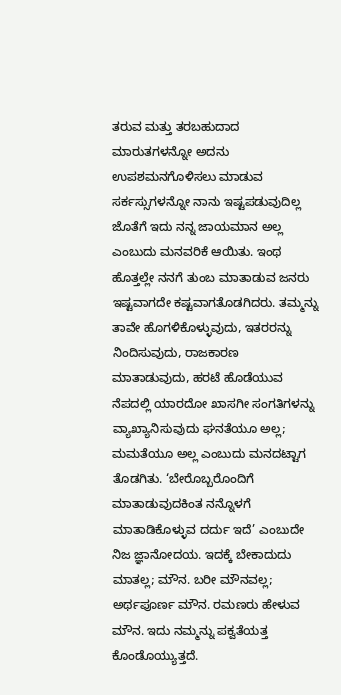ತರುವ ಮತ್ತು ತರಬಹುದಾದ ಮಾರುತಗಳನ್ನೋ ಅದನು ಉಪಶಮನಗೊಳಿಸಲು ಮಾಡುವ ಸರ್ಕಸ್ಸುಗಳನ್ನೋ ನಾನು ಇಷ್ಟಪಡುವುದಿಲ್ಲ ಜೊತೆಗೆ ಇದು ನನ್ನ ಜಾಯಮಾನ ಅಲ್ಲ ಎಂಬುದು ಮನವರಿಕೆ ಆಯಿತು. ಇಂಥ ಹೊತ್ತಲ್ಲೇ ನನಗೆ ತುಂಬ ಮಾತಾಡುವ ಜನರು ಇಷ್ಟವಾಗದೇ ಕಷ್ಟವಾಗತೊಡಗಿದರು. ತಮ್ಮನ್ನು ತಾವೇ ಹೊಗಳಿಕೊಳ್ಳುವುದು, ಇತರರನ್ನು ನಿಂದಿಸುವುದು, ರಾಜಕಾರಣ ಮಾತಾಡುವುದು, ಹರಟೆ ಹೊಡೆಯುವ ನೆಪದಲ್ಲಿ ಯಾರದೋ ಖಾಸಗೀ ಸಂಗತಿಗಳನ್ನು ವ್ಯಾಖ್ಯಾನಿಸುವುದು ಘನತೆಯೂ ಅಲ್ಲ; ಮಮತೆಯೂ ಅಲ್ಲ ಎಂಬುದು ಮನದಟ್ಟಾಗ ತೊಡಗಿತು. ‘ಬೇರೊಬ್ಬರೊಂದಿಗೆ ಮಾತಾಡುವುದಕಿಂತ ನನ್ನೊಳಗೆ ಮಾತಾಡಿಕೊಳ್ಳುವ ದರ್ದು ಇದೆ’ ಎಂಬುದೇ ನಿಜ ಜ್ಞಾನೋದಯ. ಇದಕ್ಕೆ ಬೇಕಾದುದು ಮಾತಲ್ಲ; ಮೌನ. ಬರೀ ಮೌನವಲ್ಲ; ಅರ್ಥಪೂರ್ಣ ಮೌನ. ರಮಣರು ಹೇಳುವ ಮೌನ. ಇದು ನಮ್ಮನ್ನು ಪಕ್ವತೆಯತ್ತ ಕೊಂಡೊಯ್ಯುತ್ತದೆ.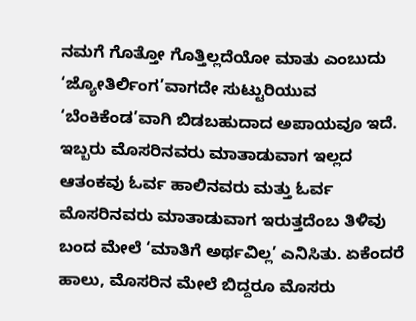ನಮಗೆ ಗೊತ್ತೋ ಗೊತ್ತಿಲ್ಲದೆಯೋ ಮಾತು ಎಂಬುದು ‘ಜ್ಯೋತಿರ್ಲಿಂಗ’ವಾಗದೇ ಸುಟ್ಟುರಿಯುವ ‘ಬೆಂಕಿಕೆಂಡ’ವಾಗಿ ಬಿಡಬಹುದಾದ ಅಪಾಯವೂ ಇದೆ. ಇಬ್ಬರು ಮೊಸರಿನವರು ಮಾತಾಡುವಾಗ ಇಲ್ಲದ ಆತಂಕವು ಓರ್ವ ಹಾಲಿನವರು ಮತ್ತು ಓರ್ವ ಮೊಸರಿನವರು ಮಾತಾಡುವಾಗ ಇರುತ್ತದೆಂಬ ತಿಳಿವು ಬಂದ ಮೇಲೆ ‘ಮಾತಿಗೆ ಅರ್ಥವಿಲ್ಲ’ ಎನಿಸಿತು. ಏಕೆಂದರೆ ಹಾಲು, ಮೊಸರಿನ ಮೇಲೆ ಬಿದ್ದರೂ ಮೊಸರು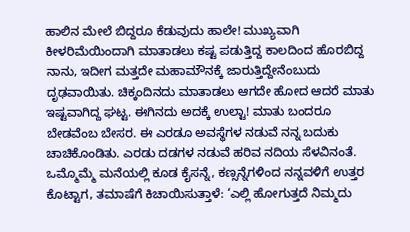ಹಾಲಿನ ಮೇಲೆ ಬಿದ್ದರೂ ಕೆಡುವುದು ಹಾಲೇ! ಮುಖ್ಯವಾಗಿ ಕೀಳರಿಮೆಯಿಂದಾಗಿ ಮಾತಾಡಲು ಕಷ್ಟ ಪಡುತ್ತಿದ್ದ ಕಾಲದಿಂದ ಹೊರಬಿದ್ದ ನಾನು, ಇದೀಗ ಮತ್ತದೇ ಮಹಾಮೌನಕ್ಕೆ ಜಾರುತ್ತಿದ್ದೇನೆಂಬುದು ದೃಢವಾಯಿತು. ಚಿಕ್ಕಂದಿನದು ಮಾತಾಡಲು ಆಗದೇ ಹೋದ ಆದರೆ ಮಾತು ಇಷ್ಟವಾಗಿದ್ದ ಘಟ್ಟ. ಈಗಿನದು ಅದಕ್ಕೆ ಉಲ್ಟಾ! ಮಾತು ಬಂದರೂ ಬೇಡವೆಂಬ ಬೇಸರ. ಈ ಎರಡೂ ಅವಸ್ಥೆಗಳ ನಡುವೆ ನನ್ನ ಬದುಕು ಚಾಚಿಕೊಂಡಿತು. ಎರಡು ದಡಗಳ ನಡುವೆ ಹರಿವ ನದಿಯ ಸೆಳವಿನಂತೆ. ಒಮ್ಮೊಮ್ಮೆ ಮನೆಯಲ್ಲಿ ಕೂಡ ಕೈಸನ್ನೆ, ಕಣ್ಸನ್ನೆಗಳಿಂದ ನನ್ನವಳಿಗೆ ಉತ್ತರ ಕೊಟ್ಟಾಗ, ತಮಾಷೆಗೆ ಕಿಚಾಯಿಸುತ್ತಾಳೆ: ‘ಎಲ್ಲಿ ಹೋಗುತ್ತದೆ ನಿಮ್ಮದು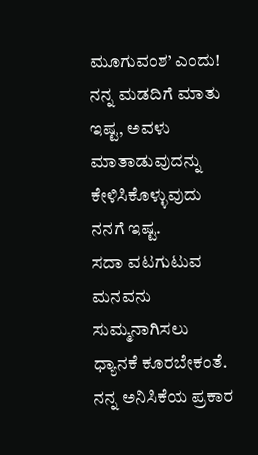ಮೂಗುವಂಶ’ ಎಂದು! ನನ್ನ ಮಡದಿಗೆ ಮಾತು ಇಷ್ಟ, ಅವಳು ಮಾತಾಡುವುದನ್ನು ಕೇಳಿಸಿಕೊಳ್ಳುವುದು ನನಗೆ ಇಷ್ಟ.
ಸದಾ ವಟಗುಟುವ ಮನವನು ಸುಮ್ಮನಾಗಿಸಲು ಧ್ಯಾನಕೆ ಕೂರಬೇಕಂತೆ. ನನ್ನ ಅನಿಸಿಕೆಯ ಪ್ರಕಾರ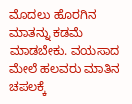ಮೊದಲು ಹೊರಗಿನ ಮಾತನ್ನು ಕಡಮೆ ಮಾಡಬೇಕು. ವಯಸಾದ ಮೇಲೆ ಹಲವರು ಮಾತಿನ ಚಪಲಕ್ಕೆ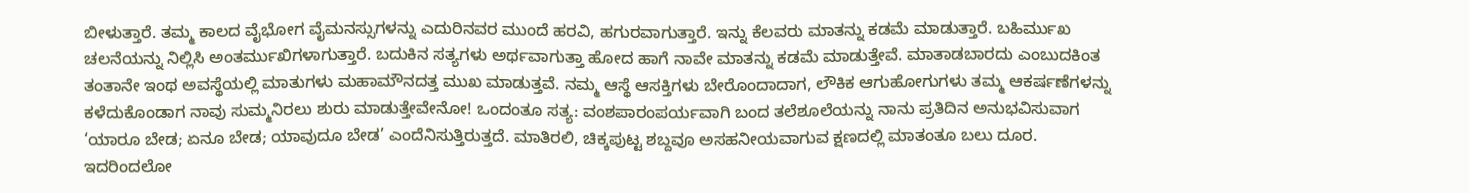ಬೀಳುತ್ತಾರೆ. ತಮ್ಮ ಕಾಲದ ವೈಭೋಗ ವೈಮನಸ್ಸುಗಳನ್ನು ಎದುರಿನವರ ಮುಂದೆ ಹರವಿ, ಹಗುರವಾಗುತ್ತಾರೆ. ಇನ್ನು ಕೆಲವರು ಮಾತನ್ನು ಕಡಮೆ ಮಾಡುತ್ತಾರೆ. ಬಹಿರ್ಮುಖ ಚಲನೆಯನ್ನು ನಿಲ್ಲಿಸಿ ಅಂತರ್ಮುಖಿಗಳಾಗುತ್ತಾರೆ. ಬದುಕಿನ ಸತ್ಯಗಳು ಅರ್ಥವಾಗುತ್ತಾ ಹೋದ ಹಾಗೆ ನಾವೇ ಮಾತನ್ನು ಕಡಮೆ ಮಾಡುತ್ತೇವೆ. ಮಾತಾಡಬಾರದು ಎಂಬುದಕಿಂತ ತಂತಾನೇ ಇಂಥ ಅವಸ್ಥೆಯಲ್ಲಿ ಮಾತುಗಳು ಮಹಾಮೌನದತ್ತ ಮುಖ ಮಾಡುತ್ತವೆ. ನಮ್ಮ ಆಸ್ಥೆ ಆಸಕ್ತಿಗಳು ಬೇರೊಂದಾದಾಗ, ಲೌಕಿಕ ಆಗುಹೋಗುಗಳು ತಮ್ಮ ಆಕರ್ಷಣೆಗಳನ್ನು ಕಳೆದುಕೊಂಡಾಗ ನಾವು ಸುಮ್ಮನಿರಲು ಶುರು ಮಾಡುತ್ತೇವೇನೋ! ಒಂದಂತೂ ಸತ್ಯ: ವಂಶಪಾರಂಪರ್ಯವಾಗಿ ಬಂದ ತಲೆಶೂಲೆಯನ್ನು ನಾನು ಪ್ರತಿದಿನ ಅನುಭವಿಸುವಾಗ ‘ಯಾರೂ ಬೇಡ; ಏನೂ ಬೇಡ; ಯಾವುದೂ ಬೇಡ’ ಎಂದೆನಿಸುತ್ತಿರುತ್ತದೆ. ಮಾತಿರಲಿ, ಚಿಕ್ಕಪುಟ್ಟ ಶಬ್ದವೂ ಅಸಹನೀಯವಾಗುವ ಕ್ಷಣದಲ್ಲಿ ಮಾತಂತೂ ಬಲು ದೂರ. ಇದರಿಂದಲೋ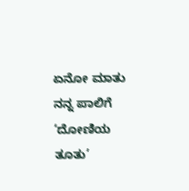ಏನೋ ಮಾತು ನನ್ನ ಪಾಲಿಗೆ ‘ದೋಣಿಯ ತೂತು’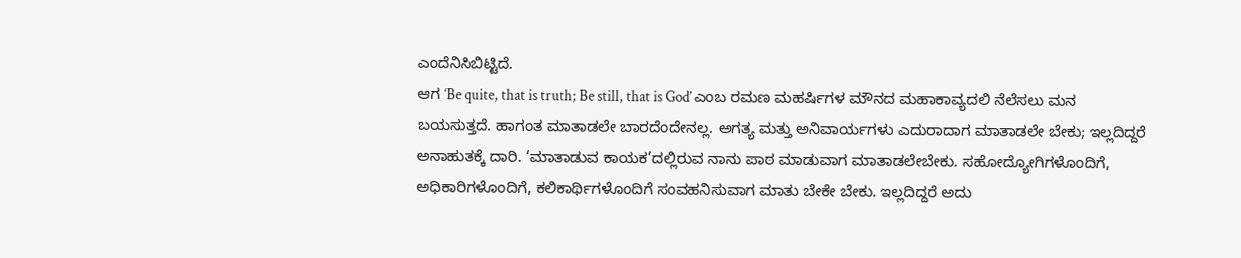ಎಂದೆನಿಸಿಬಿಟ್ಟಿದೆ.
ಆಗ ‘Be quite, that is truth; Be still, that is God’ ಎಂಬ ರಮಣ ಮಹರ್ಷಿಗಳ ಮೌನದ ಮಹಾಕಾವ್ಯದಲಿ ನೆಲೆಸಲು ಮನ ಬಯಸುತ್ತದೆ. ಹಾಗಂತ ಮಾತಾಡಲೇ ಬಾರದೆಂದೇನಲ್ಲ. ಅಗತ್ಯ ಮತ್ತು ಅನಿವಾರ್ಯಗಳು ಎದುರಾದಾಗ ಮಾತಾಡಲೇ ಬೇಕು; ಇಲ್ಲದಿದ್ದರೆ ಅನಾಹುತಕ್ಕೆ ದಾರಿ. ‘ಮಾತಾಡುವ ಕಾಯಕ’ದಲ್ಲಿರುವ ನಾನು ಪಾಠ ಮಾಡುವಾಗ ಮಾತಾಡಲೇಬೇಕು. ಸಹೋದ್ಯೋಗಿಗಳೊಂದಿಗೆ, ಅಧಿಕಾರಿಗಳೊಂದಿಗೆ, ಕಲಿಕಾರ್ಥಿಗಳೊಂದಿಗೆ ಸಂವಹನಿಸುವಾಗ ಮಾತು ಬೇಕೇ ಬೇಕು. ಇಲ್ಲದಿದ್ದರೆ ಅದು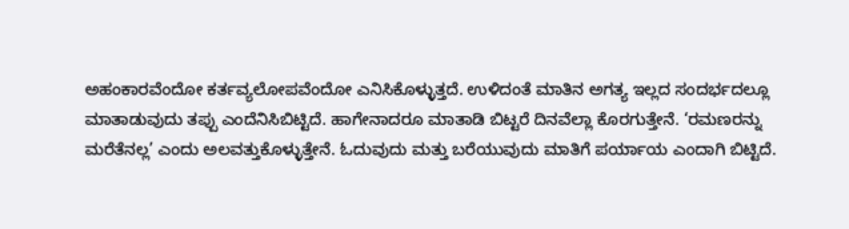ಅಹಂಕಾರವೆಂದೋ ಕರ್ತವ್ಯಲೋಪವೆಂದೋ ಎನಿಸಿಕೊಳ್ಳುತ್ತದೆ. ಉಳಿದಂತೆ ಮಾತಿನ ಅಗತ್ಯ ಇಲ್ಲದ ಸಂದರ್ಭದಲ್ಲೂ ಮಾತಾಡುವುದು ತಪ್ಪು ಎಂದೆನಿಸಿಬಿಟ್ಟಿದೆ. ಹಾಗೇನಾದರೂ ಮಾತಾಡಿ ಬಿಟ್ಟರೆ ದಿನವೆಲ್ಲಾ ಕೊರಗುತ್ತೇನೆ. ‘ರಮಣರನ್ನು ಮರೆತೆನಲ್ಲ’ ಎಂದು ಅಲವತ್ತುಕೊಳ್ಳುತ್ತೇನೆ. ಓದುವುದು ಮತ್ತು ಬರೆಯುವುದು ಮಾತಿಗೆ ಪರ್ಯಾಯ ಎಂದಾಗಿ ಬಿಟ್ಟಿದೆ.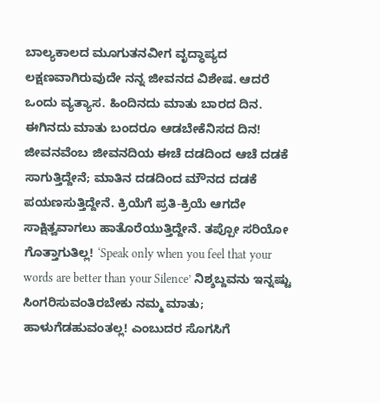ಬಾಲ್ಯಕಾಲದ ಮೂಗುತನವೀಗ ವೃದ್ಧಾಪ್ಯದ ಲಕ್ಷಣವಾಗಿರುವುದೇ ನನ್ನ ಜೀವನದ ವಿಶೇಷ. ಆದರೆ ಒಂದು ವ್ಯತ್ಯಾಸ. ಹಿಂದಿನದು ಮಾತು ಬಾರದ ದಿನ. ಈಗಿನದು ಮಾತು ಬಂದರೂ ಆಡಬೇಕೆನಿಸದ ದಿನ! ಜೀವನವೆಂಬ ಜೀವನದಿಯ ಈಚೆ ದಡದಿಂದ ಆಚೆ ದಡಕೆ ಸಾಗುತ್ತಿದ್ದೇನೆ; ಮಾತಿನ ದಡದಿಂದ ಮೌನದ ದಡಕೆ ಪಯಣಸುತ್ತಿದ್ದೇನೆ. ಕ್ರಿಯೆಗೆ ಪ್ರತಿ-ಕ್ರಿಯೆ ಆಗದೇ ಸಾಕ್ಷಿತ್ವವಾಗಲು ಹಾತೊರೆಯುತ್ತಿದ್ದೇನೆ. ತಪ್ಪೋ ಸರಿಯೋ ಗೊತ್ತಾಗುತಿಲ್ಲ! ‘Speak only when you feel that your words are better than your Silence’ ನಿಶ್ಶಬ್ದವನು ಇನ್ನಷ್ಟು ಸಿಂಗರಿಸುವಂತಿರಬೇಕು ನಮ್ಮ ಮಾತು; ಹಾಳುಗೆಡಹುವಂತಲ್ಲ! ಎಂಬುದರ ಸೊಗಸಿಗೆ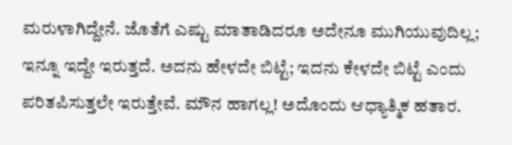ಮರುಳಾಗಿದ್ದೇನೆ. ಜೊತೆಗೆ ಎಷ್ಟು ಮಾತಾಡಿದರೂ ಅದೇನೂ ಮುಗಿಯುವುದಿಲ್ಲ; ಇನ್ನೂ ಇದ್ದೇ ಇರುತ್ತದೆ. ಅದನು ಹೇಳದೇ ಬಿಟ್ಟೆ; ಇದನು ಕೇಳದೇ ಬಿಟ್ಟೆ ಎಂದು ಪರಿತಪಿಸುತ್ತಲೇ ಇರುತ್ತೇವೆ. ಮೌನ ಹಾಗಲ್ಲ! ಅದೊಂದು ಆಧ್ಯಾತ್ಮಿಕ ಹತಾರ.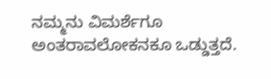ನಮ್ಮನು ವಿಮರ್ಶೆಗೂ ಅಂತರಾವಲೋಕನಕೂ ಒಡ್ಡುತ್ತದೆ.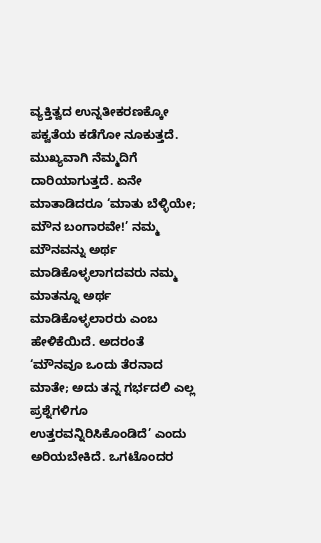ವ್ಯಕ್ತಿತ್ವದ ಉನ್ನತೀಕರಣಕ್ಕೋ ಪಕ್ವತೆಯ ಕಡೆಗೋ ನೂಕುತ್ತದೆ. ಮುಖ್ಯವಾಗಿ ನೆಮ್ಮದಿಗೆ ದಾರಿಯಾಗುತ್ತದೆ. ಏನೇ ಮಾತಾಡಿದರೂ ‘ಮಾತು ಬೆಳ್ಳಿಯೇ; ಮೌನ ಬಂಗಾರವೇ!’ ನಮ್ಮ ಮೌನವನ್ನು ಅರ್ಥ ಮಾಡಿಕೊಳ್ಳಲಾಗದವರು ನಮ್ಮ ಮಾತನ್ನೂ ಅರ್ಥ ಮಾಡಿಕೊಳ್ಳಲಾರರು ಎಂಬ ಹೇಳಿಕೆಯಿದೆ. ಅದರಂತೆ ‘ಮೌನವೂ ಒಂದು ತೆರನಾದ ಮಾತೇ; ಅದು ತನ್ನ ಗರ್ಭದಲಿ ಎಲ್ಲ ಪ್ರಶ್ನೆಗಳಿಗೂ ಉತ್ತರವನ್ನಿರಿಸಿಕೊಂಡಿದೆ’ ಎಂದು ಅರಿಯಬೇಕಿದೆ. ಒಗಟೊಂದರ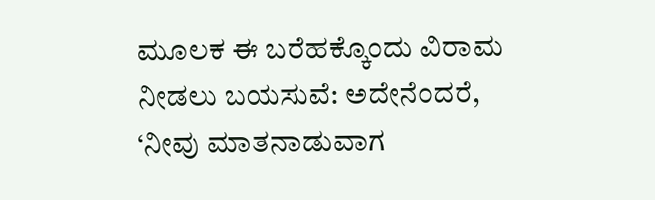ಮೂಲಕ ಈ ಬರೆಹಕ್ಕೊಂದು ವಿರಾಮ ನೀಡಲು ಬಯಸುವೆ: ಅದೇನೆಂದರೆ, ‘ನೀವು ಮಾತನಾಡುವಾಗ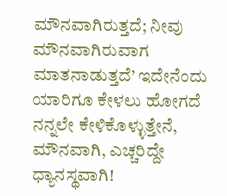ಮೌನವಾಗಿರುತ್ತದೆ; ನೀವು ಮೌನವಾಗಿರುವಾಗ ಮಾತನಾಡುತ್ತದೆ’ ಇದೇನೆಂದು ಯಾರಿಗೂ ಕೇಳಲು ಹೋಗದೆ ನನ್ನಲೇ ಕೇಳಿಕೊಳ್ಳುತ್ತೇನೆ, ಮೌನವಾಗಿ, ಎಚ್ಚರಿದ್ದೇ ಧ್ಯಾನಸ್ಥವಾಗಿ!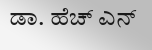ಡಾ. ಹೆಚ್ ಎನ್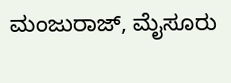ಮಂಜುರಾಜ್, ಮೈಸೂರು